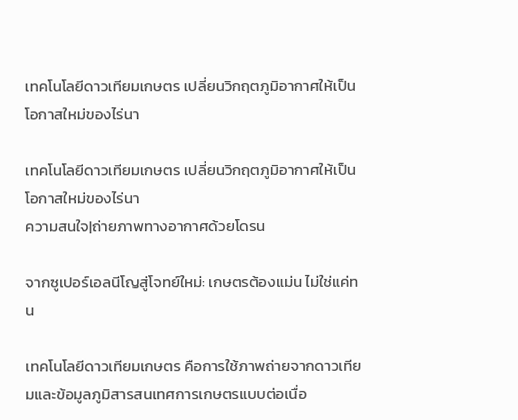เทคโนโลยีดาวเทียมเกษตร เปลี่ยนวิกฤตภูมิอากาศให้เป็นโอกาสใหม่ของไร่นา

เทคโนโลยีดาวเทียมเกษตร เปลี่ยนวิกฤตภูมิอากาศให้เป็นโอกาสใหม่ของไร่นา
ความสนใจ|ถ่ายภาพทางอากาศด้วยโดรน

จากซูเปอร์เอลนีโญสู่โจทย์ใหม่: เกษตรต้องแม่น ไม่ใช่แค่ทน

เทคโนโลยีดาวเทียมเกษตร คือการใช้ภาพถ่ายจากดาวเทียมและข้อมูลภูมิสารสนเทศการเกษตรแบบต่อเนื่อ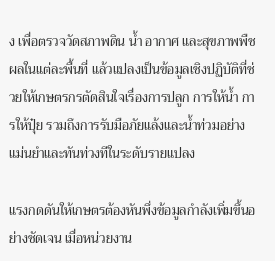ง เพื่อตรวจวัดสภาพดิน น้ำ อากาศ และสุขภาพพืชผลในแต่ละพื้นที่ แล้วแปลงเป็นข้อมูลเชิงปฏิบัติที่ช่วยให้เกษตรกรตัดสินใจเรื่องการปลูก การให้น้ำ การให้ปุ๋ย รวมถึงการรับมือภัยแล้งและน้ำท่วมอย่างแม่นยำและทันท่วงทีในระดับรายแปลง

แรงกดดันให้เกษตรต้องหันพึ่งข้อมูลกำลังเพิ่มขึ้นอย่างชัดเจน เมื่อหน่วยงาน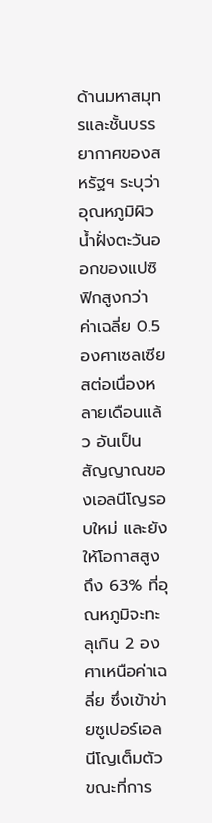ด้านมหาสมุทรและชั้นบรรยากาศของสหรัฐฯ ระบุว่าอุณหภูมิผิวน้ำฝั่งตะวันออกของแปซิฟิกสูงกว่าค่าเฉลี่ย 0.5 องศาเซลเซียสต่อเนื่องหลายเดือนแล้ว อันเป็นสัญญาณของเอลนีโญรอบใหม่ และยังให้โอกาสสูงถึง 63% ที่อุณหภูมิจะทะลุเกิน 2 องศาเหนือค่าเฉลี่ย ซึ่งเข้าข่ายซูเปอร์เอลนีโญเต็มตัว ขณะที่การ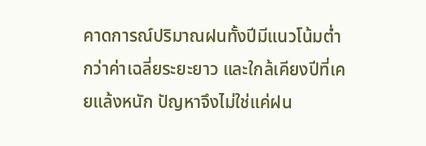คาดการณ์ปริมาณฝนทั้งปีมีแนวโน้มต่ำกว่าค่าเฉลี่ยระยะยาว และใกล้เคียงปีที่เคยแล้งหนัก ปัญหาจึงไม่ใช่แค่ฝน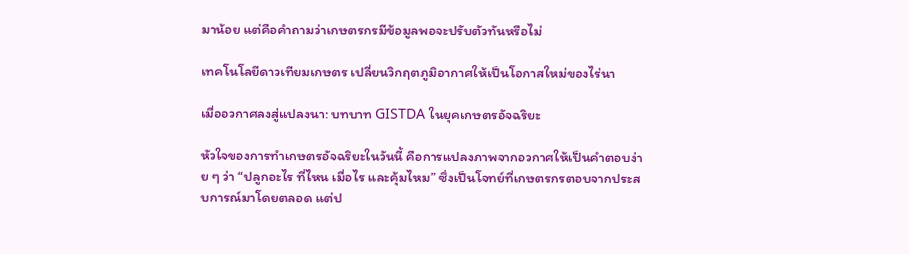มาน้อย แต่คือคำถามว่าเกษตรกรมีข้อมูลพอจะปรับตัวทันหรือไม่

เทคโนโลยีดาวเทียมเกษตร เปลี่ยนวิกฤตภูมิอากาศให้เป็นโอกาสใหม่ของไร่นา

เมื่ออวกาศลงสู่แปลงนา: บทบาท GISTDA ในยุคเกษตรอัจฉริยะ

หัวใจของการทำเกษตรอัจฉริยะในวันนี้ คือการแปลงภาพจากอวกาศให้เป็นคำตอบง่าย ๆ ว่า “ปลูกอะไร ที่ไหน เมื่อไร และคุ้มไหม” ซึ่งเป็นโจทย์ที่เกษตรกรตอบจากประสบการณ์มาโดยตลอด แต่ป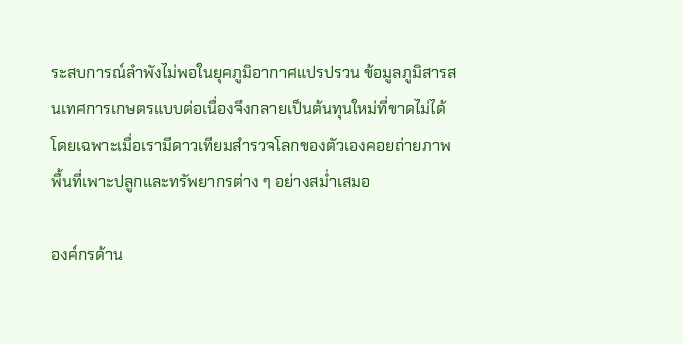ระสบการณ์ลำพังไม่พอในยุคภูมิอากาศแปรปรวน ข้อมูลภูมิสารสนเทศการเกษตรแบบต่อเนื่องจึงกลายเป็นต้นทุนใหม่ที่ขาดไม่ได้ โดยเฉพาะเมื่อเรามีดาวเทียมสำรวจโลกของตัวเองคอยถ่ายภาพพื้นที่เพาะปลูกและทรัพยากรต่าง ๆ อย่างสม่ำเสมอ

องค์กรด้าน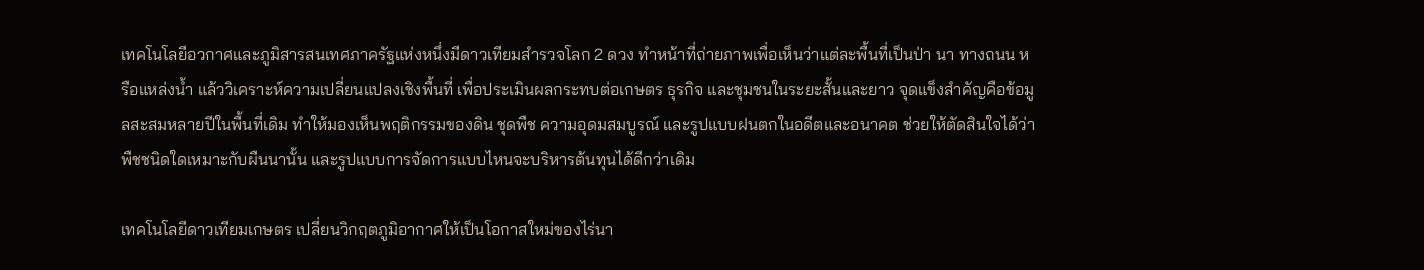เทคโนโลยีอวกาศและภูมิสารสนเทศภาครัฐแห่งหนึ่งมีดาวเทียมสำรวจโลก 2 ดวง ทำหน้าที่ถ่ายภาพเพื่อเห็นว่าแต่ละพื้นที่เป็นป่า นา ทางถนน หรือแหล่งน้ำ แล้ววิเคราะห์ความเปลี่ยนแปลงเชิงพื้นที่ เพื่อประเมินผลกระทบต่อเกษตร ธุรกิจ และชุมชนในระยะสั้นและยาว จุดแข็งสำคัญคือข้อมูลสะสมหลายปีในพื้นที่เดิม ทำให้มองเห็นพฤติกรรมของดิน ชุดพืช ความอุดมสมบูรณ์ และรูปแบบฝนตกในอดีตและอนาคต ช่วยให้ตัดสินใจได้ว่า พืชชนิดใดเหมาะกับผืนนานั้น และรูปแบบการจัดการแบบไหนจะบริหารต้นทุนได้ดีกว่าเดิม

เทคโนโลยีดาวเทียมเกษตร เปลี่ยนวิกฤตภูมิอากาศให้เป็นโอกาสใหม่ของไร่นา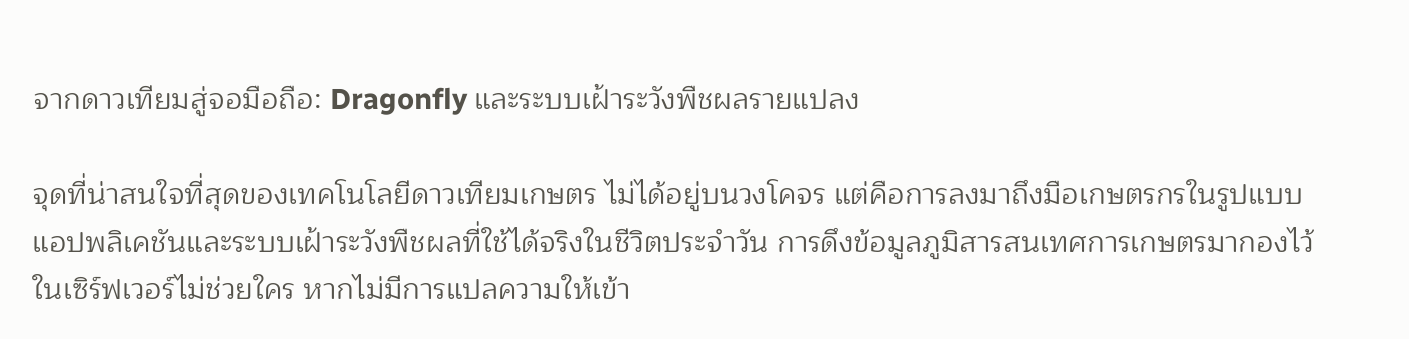จากดาวเทียมสู่จอมือถือ: Dragonfly และระบบเฝ้าระวังพืชผลรายแปลง

จุดที่น่าสนใจที่สุดของเทคโนโลยีดาวเทียมเกษตร ไม่ได้อยู่บนวงโคจร แต่คือการลงมาถึงมือเกษตรกรในรูปแบบแอปพลิเคชันและระบบเฝ้าระวังพืชผลที่ใช้ได้จริงในชีวิตประจำวัน การดึงข้อมูลภูมิสารสนเทศการเกษตรมากองไว้ในเซิร์ฟเวอร์ไม่ช่วยใคร หากไม่มีการแปลความให้เข้า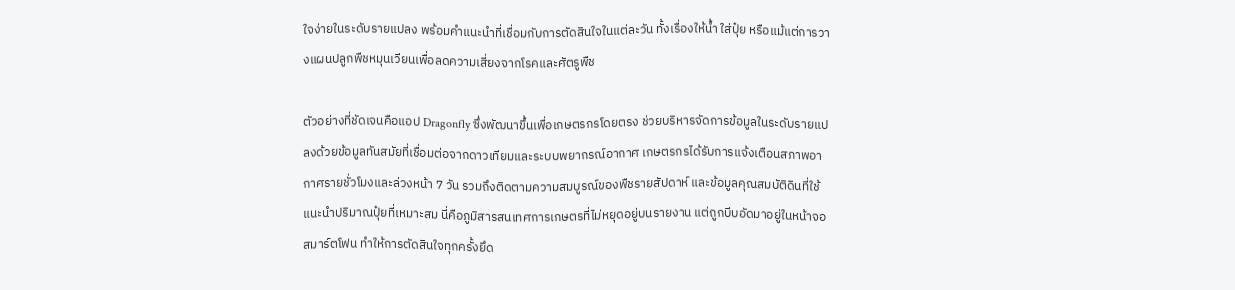ใจง่ายในระดับรายแปลง พร้อมคำแนะนำที่เชื่อมกับการตัดสินใจในแต่ละวัน ทั้งเรื่องให้น้ำ ใส่ปุ๋ย หรือแม้แต่การวางแผนปลูกพืชหมุนเวียนเพื่อลดความเสี่ยงจากโรคและศัตรูพืช

ตัวอย่างที่ชัดเจนคือแอป Dragonfly ซึ่งพัฒนาขึ้นเพื่อเกษตรกรโดยตรง ช่วยบริหารจัดการข้อมูลในระดับรายแปลงด้วยข้อมูลทันสมัยที่เชื่อมต่อจากดาวเทียมและระบบพยากรณ์อากาศ เกษตรกรได้รับการแจ้งเตือนสภาพอากาศรายชั่วโมงและล่วงหน้า 7 วัน รวมถึงติดตามความสมบูรณ์ของพืชรายสัปดาห์ และข้อมูลคุณสมบัติดินที่ใช้แนะนำปริมาณปุ๋ยที่เหมาะสม นี่คือภูมิสารสนเทศการเกษตรที่ไม่หยุดอยู่บนรายงาน แต่ถูกบีบอัดมาอยู่ในหน้าจอสมาร์ตโฟน ทำให้การตัดสินใจทุกครั้งยึด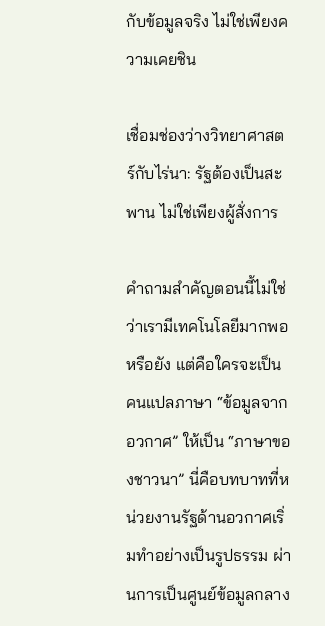กับข้อมูลจริง ไม่ใช่เพียงความเคยชิน

เชื่อมช่องว่างวิทยาศาสตร์กับไร่นา: รัฐต้องเป็นสะพาน ไม่ใช่เพียงผู้สั่งการ

คำถามสำคัญตอนนี้ไม่ใช่ว่าเรามีเทคโนโลยีมากพอหรือยัง แต่คือใครจะเป็นคนแปลภาษา “ข้อมูลจากอวกาศ” ให้เป็น “ภาษาของชาวนา” นี่คือบทบาทที่หน่วยงานรัฐด้านอวกาศเริ่มทำอย่างเป็นรูปธรรม ผ่านการเป็นศูนย์ข้อมูลกลาง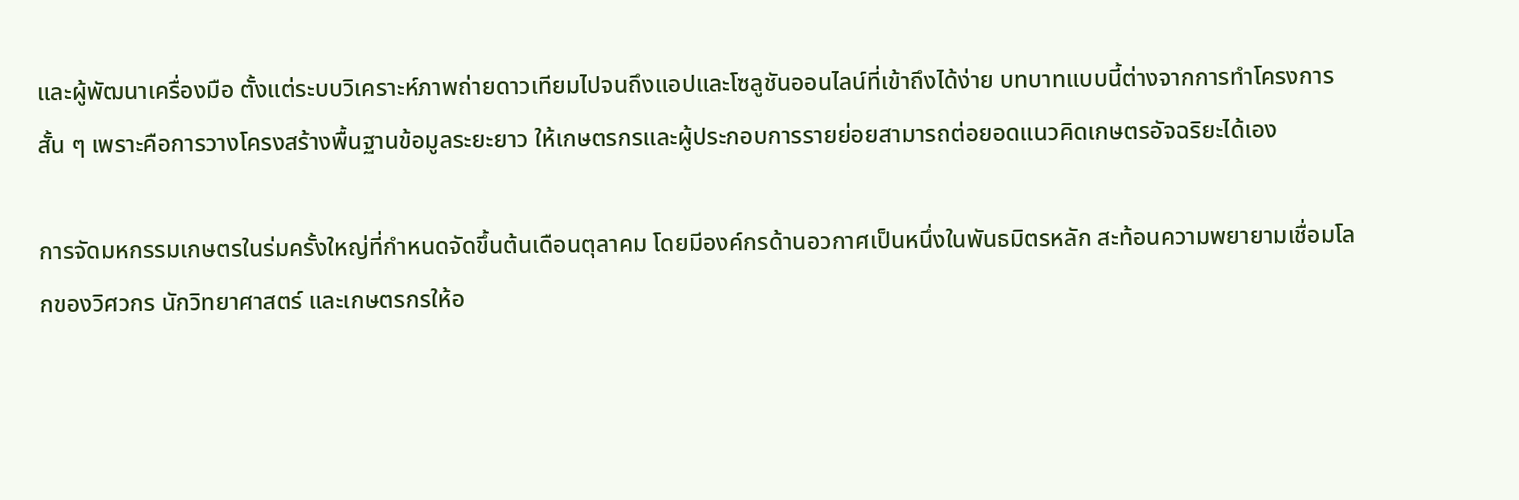และผู้พัฒนาเครื่องมือ ตั้งแต่ระบบวิเคราะห์ภาพถ่ายดาวเทียมไปจนถึงแอปและโซลูชันออนไลน์ที่เข้าถึงได้ง่าย บทบาทแบบนี้ต่างจากการทำโครงการสั้น ๆ เพราะคือการวางโครงสร้างพื้นฐานข้อมูลระยะยาว ให้เกษตรกรและผู้ประกอบการรายย่อยสามารถต่อยอดแนวคิดเกษตรอัจฉริยะได้เอง

การจัดมหกรรมเกษตรในร่มครั้งใหญ่ที่กำหนดจัดขึ้นต้นเดือนตุลาคม โดยมีองค์กรด้านอวกาศเป็นหนึ่งในพันธมิตรหลัก สะท้อนความพยายามเชื่อมโลกของวิศวกร นักวิทยาศาสตร์ และเกษตรกรให้อ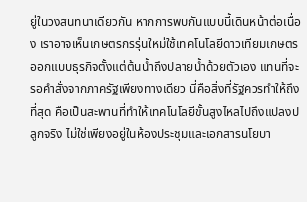ยู่ในวงสนทนาเดียวกัน หากการพบกันแบบนี้เดินหน้าต่อเนื่อง เราอาจเห็นเกษตรกรรุ่นใหม่ใช้เทคโนโลยีดาวเทียมเกษตรออกแบบธุรกิจตั้งแต่ต้นน้ำถึงปลายน้ำด้วยตัวเอง แทนที่จะรอคำสั่งจากภาครัฐเพียงทางเดียว นี่คือสิ่งที่รัฐควรทำให้ถึงที่สุด คือเป็นสะพานที่ทำให้เทคโนโลยีขั้นสูงไหลไปถึงแปลงปลูกจริง ไม่ใช่เพียงอยู่ในห้องประชุมและเอกสารนโยบา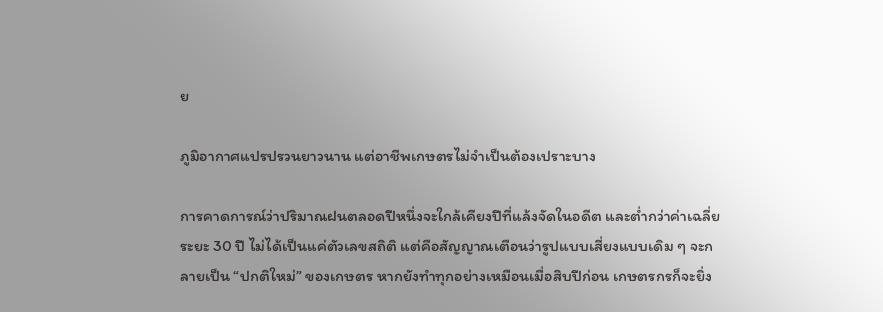ย

ภูมิอากาศแปรปรวนยาวนาน แต่อาชีพเกษตรไม่จำเป็นต้องเปราะบาง

การคาดการณ์ว่าปริมาณฝนตลอดปีหนึ่งจะใกล้เคียงปีที่แล้งจัดในอดีต และต่ำกว่าค่าเฉลี่ยระยะ 30 ปี ไม่ได้เป็นแค่ตัวเลขสถิติ แต่คือสัญญาณเตือนว่ารูปแบบเสี่ยงแบบเดิม ๆ จะกลายเป็น “ปกติใหม่” ของเกษตร หากยังทำทุกอย่างเหมือนเมื่อสิบปีก่อน เกษตรกรก็จะยิ่ง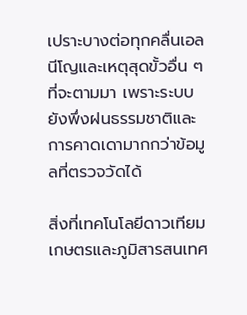เปราะบางต่อทุกคลื่นเอลนีโญและเหตุสุดขั้วอื่น ๆ ที่จะตามมา เพราะระบบยังพึ่งฝนธรรมชาติและการคาดเดามากกว่าข้อมูลที่ตรวจวัดได้

สิ่งที่เทคโนโลยีดาวเทียมเกษตรและภูมิสารสนเทศ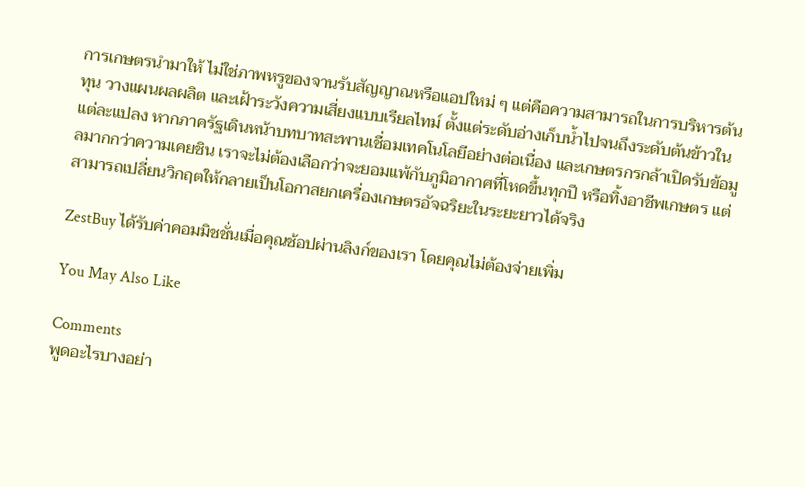การเกษตรนำมาให้ ไม่ใช่ภาพหรูของจานรับสัญญาณหรือแอปใหม่ ๆ แต่คือความสามารถในการบริหารต้นทุน วางแผนผลผลิต และเฝ้าระวังความเสี่ยงแบบเรียลไทม์ ตั้งแต่ระดับอ่างเก็บน้ำไปจนถึงระดับต้นข้าวในแต่ละแปลง หากภาครัฐเดินหน้าบทบาทสะพานเชื่อมเทคโนโลยีอย่างต่อเนื่อง และเกษตรกรกล้าเปิดรับข้อมูลมากกว่าความเคยชิน เราจะไม่ต้องเลือกว่าจะยอมแพ้กับภูมิอากาศที่โหดขึ้นทุกปี หรือทิ้งอาชีพเกษตร แต่สามารถเปลี่ยนวิกฤตให้กลายเป็นโอกาสยกเครื่องเกษตรอัจฉริยะในระยะยาวได้จริง

ZestBuy ได้รับค่าคอมมิชชั่นเมื่อคุณช้อปผ่านลิงก์ของเรา โดยคุณไม่ต้องจ่ายเพิ่ม

You May Also Like

Comments
พูดอะไรบางอย่า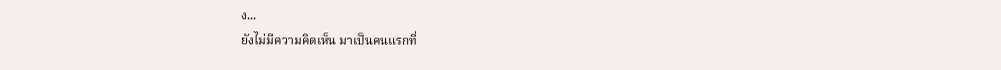ง...
ยังไม่มีความคิดเห็น มาเป็นคนแรกที่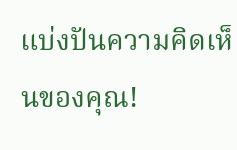แบ่งปันความคิดเห็นของคุณ!